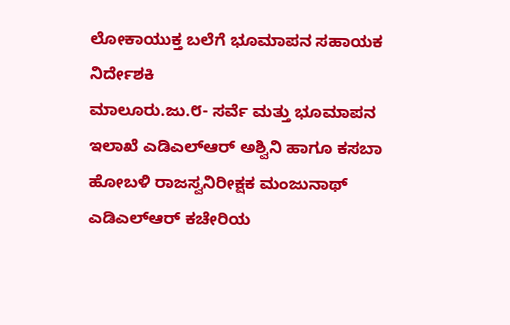ಲೋಕಾಯುಕ್ತ ಬಲೆಗೆ ಭೂಮಾಪನ ಸಹಾಯಕ ನಿರ್ದೇಶಕಿ
ಮಾಲೂರು.ಜು.೮- ಸರ್ವೆ ಮತ್ತು ಭೂಮಾಪನ ಇಲಾಖೆ ಎಡಿಎಲ್‌ಆರ್ ಅಶ್ವಿನಿ ಹಾಗೂ ಕಸಬಾ ಹೋಬಳಿ ರಾಜಸ್ವನಿರೀಕ್ಷಕ ಮಂಜುನಾಥ್ ಎಡಿಎಲ್‌ಆರ್ ಕಚೇರಿಯ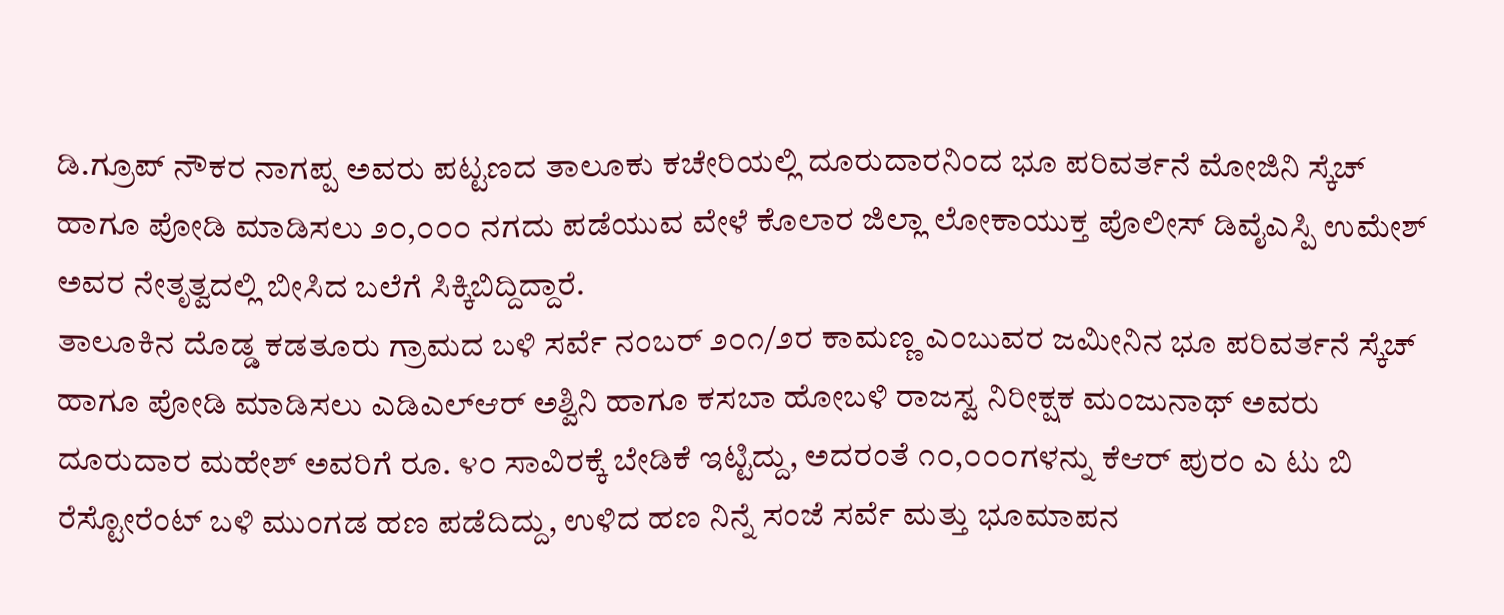ಡಿ.ಗ್ರೂಪ್ ನೌಕರ ನಾಗಪ್ಪ ಅವರು ಪಟ್ಟಣದ ತಾಲೂಕು ಕಚೇರಿಯಲ್ಲಿ ದೂರುದಾರನಿಂದ ಭೂ ಪರಿವರ್ತನೆ ಮೋಜಿನಿ ಸ್ಕೆಚ್ ಹಾಗೂ ಪೋಡಿ ಮಾಡಿಸಲು ೨೦,೦೦೦ ನಗದು ಪಡೆಯುವ ವೇಳೆ ಕೊಲಾರ ಜಿಲ್ಲಾ ಲೋಕಾಯುಕ್ತ ಪೊಲೀಸ್ ಡಿವೈಎಸ್ಪಿ ಉಮೇಶ್ ಅವರ ನೇತೃತ್ವದಲ್ಲಿ ಬೀಸಿದ ಬಲೆಗೆ ಸಿಕ್ಕಿಬಿದ್ದಿದ್ದಾರೆ.
ತಾಲೂಕಿನ ದೊಡ್ಡ ಕಡತೂರು ಗ್ರಾಮದ ಬಳಿ ಸರ್ವೆ ನಂಬರ್ ೨೦೧/೨ರ ಕಾಮಣ್ಣ ಎಂಬುವರ ಜಮೀನಿನ ಭೂ ಪರಿವರ್ತನೆ ಸ್ಕೆಚ್ ಹಾಗೂ ಪೋಡಿ ಮಾಡಿಸಲು ಎಡಿಎಲ್‌ಆರ್ ಅಶ್ವಿನಿ ಹಾಗೂ ಕಸಬಾ ಹೋಬಳಿ ರಾಜಸ್ವ ನಿರೀಕ್ಷಕ ಮಂಜುನಾಥ್ ಅವರು ದೂರುದಾರ ಮಹೇಶ್ ಅವರಿಗೆ ರೂ. ೪೦ ಸಾವಿರಕ್ಕೆ ಬೇಡಿಕೆ ಇಟ್ಟಿದ್ದು, ಅದರಂತೆ ೧೦,೦೦೦ಗಳನ್ನು ಕೆಆರ್ ಪುರಂ ಎ ಟು ಬಿ ರೆಸ್ಟೋರೆಂಟ್ ಬಳಿ ಮುಂಗಡ ಹಣ ಪಡೆದಿದ್ದು, ಉಳಿದ ಹಣ ನಿನ್ನೆ ಸಂಜೆ ಸರ್ವೆ ಮತ್ತು ಭೂಮಾಪನ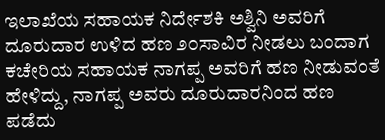ಇಲಾಖೆಯ ಸಹಾಯಕ ನಿರ್ದೇಶಕಿ ಅಶ್ವಿನಿ ಅವರಿಗೆ ದೂರುದಾರ ಉಳಿದ ಹಣ ೨೦ಸಾವಿರ ನೀಡಲು ಬಂದಾಗ ಕಚೇರಿಯ ಸಹಾಯಕ ನಾಗಪ್ಪ ಅವರಿಗೆ ಹಣ ನೀಡುವಂತೆ ಹೇಳಿದ್ದು, ನಾಗಪ್ಪ ಅವರು ದೂರುದಾರನಿಂದ ಹಣ ಪಡೆದು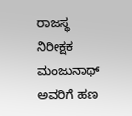ರಾಜಸ್ಥ ನಿರೀಕ್ಷಕ ಮಂಜುನಾಥ್ ಅವರಿಗೆ ಹಣ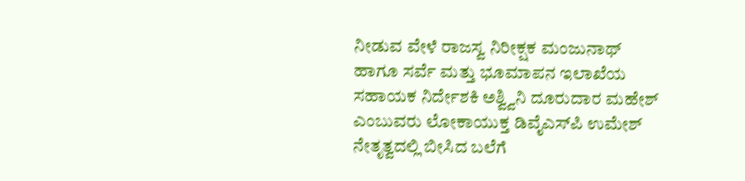ನೀಡುವ ವೇಳೆ ರಾಜಸ್ವ ನಿರೀಕ್ಷಕ ಮಂಜುನಾಥ್ ಹಾಗೂ ಸರ್ವೆ ಮತ್ತು ಭೂಮಾಪನ ಇಲಾಖೆಯ ಸಹಾಯಕ ನಿರ್ದೇಶಕಿ ಅಶ್ವ್ವಿನಿ ದೂರುದಾರ ಮಹೇಶ್ ಎಂಬುವರು ಲೋಕಾಯುಕ್ತ ಡಿವೈಎಸ್‌ಪಿ ಉಮೇಶ್ ನೇತೃತ್ವದಲ್ಲಿ ಬೀಸಿದ ಬಲೆಗೆ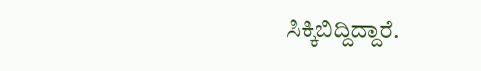ಸಿಕ್ಕಿಬಿದ್ದಿದ್ದಾರೆ.